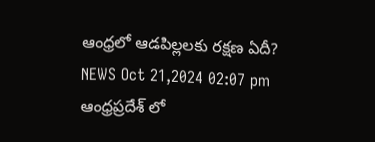ఆంధ్రలో ఆడపిల్లలకు రక్షణ ఏదీ?
NEWS Oct 21,2024 02:07 pm
ఆంధ్రప్రదేశ్ లో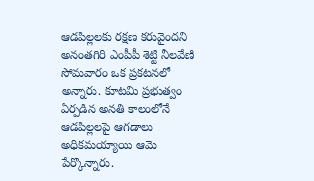ఆడపిల్లలకు రక్షణ కరువైందని అనంతగిరి ఎంపీపీ శెట్టి నీలవేణి సోమవారం ఒక ప్రకటనలో అన్నారు. కూటమి ప్రభుత్వం ఏర్పడిన అనతి కాలంలోనే ఆడపిల్లలపై ఆగడాలు అధికమయ్యాయి ఆమె పేర్కొన్నారు.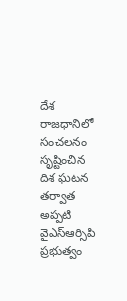దేశ రాజధానిలో సంచలనం సృష్టించిన దిశ ఘటన తర్వాత అప్పటి వైఎస్ఆర్సిపి ప్రభుత్వం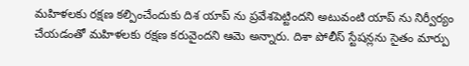మహిళలకు రక్షణ కల్పించేందుకు దిశ యాప్ ను ప్రవేశపెట్టిందని అటువంటి యాప్ ను నిర్వీర్యం చేయడంతో మహిళలకు రక్షణ కరువైందని ఆమె అన్నారు. దిశా పోలీస్ స్టేషన్లను సైతం మార్పు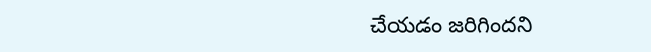చేయడం జరిగిందని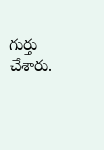గుర్తు చేశారు.